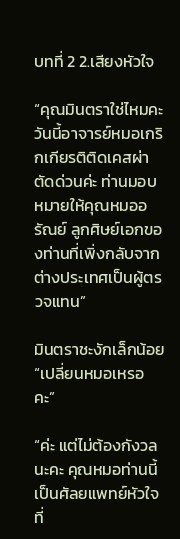บทที่ 2 2.เสียงหัวใจ

“คุณมินตราใช่ไหมคะ วันนี้อาจารย์หมอเกริกเกียรติติดเคสผ่าตัดด่วนค่ะ ท่านมอบหมายให้คุณหมออรัณย์ ลูกศิษย์เอกของท่านที่เพิ่งกลับจากต่างประเทศเป็นผู้ตรวจแทน”

มินตราชะงักเล็กน้อย “เปลี่ยนหมอเหรอคะ”

“ค่ะ แต่ไม่ต้องกังวลนะคะ คุณหมอท่านนี้เป็นศัลยแพทย์หัวใจที่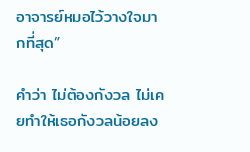อาจารย์หมอไว้วางใจมากที่สุด”

คำว่า ไม่ต้องกังวล ไม่เคยทำให้เธอกังวลน้อยลง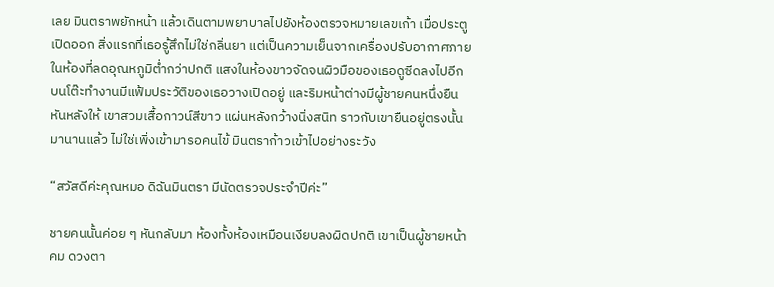เลย มินตราพยักหน้า แล้วเดินตามพยาบาลไปยังห้องตรวจหมายเลขเก้า เมื่อประตูเปิดออก สิ่งแรกที่เธอรู้สึกไม่ใช่กลิ่นยา แต่เป็นความเย็นจากเครื่องปรับอากาศภายในห้องที่ลดอุณหภูมิต่ำกว่าปกติ แสงในห้องขาวจัดจนผิวมือของเธอดูซีดลงไปอีก บนโต๊ะทำงานมีแฟ้มประวัติของเธอวางเปิดอยู่ และริมหน้าต่างมีผู้ชายคนหนึ่งยืนหันหลังให้ เขาสวมเสื้อกาวน์สีขาว แผ่นหลังกว้างนิ่งสนิท ราวกับเขายืนอยู่ตรงนั้นมานานแล้ว ไม่ใช่เพิ่งเข้ามารอคนไข้ มินตราก้าวเข้าไปอย่างระวัง

“สวัสดีค่ะคุณหมอ ดิฉันมินตรา มีนัดตรวจประจำปีค่ะ”

ชายคนนั้นค่อย ๆ หันกลับมา ห้องทั้งห้องเหมือนเงียบลงผิดปกติ เขาเป็นผู้ชายหน้าคม ดวงตา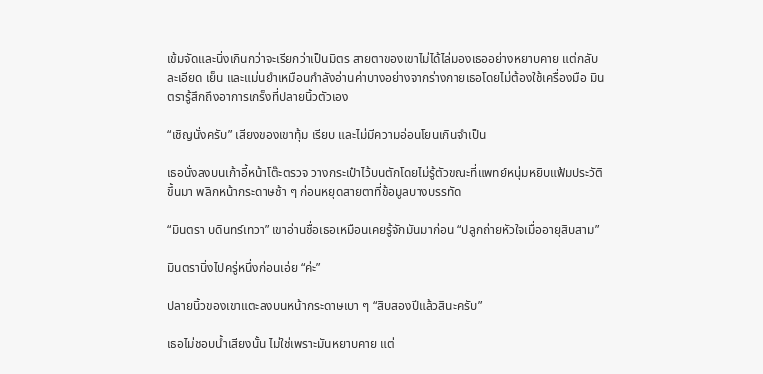เข้มจัดและนิ่งเกินกว่าจะเรียกว่าเป็นมิตร สายตาของเขาไม่ได้ไล่มองเธออย่างหยาบคาย แต่กลับละเอียด เย็น และแม่นยำเหมือนกำลังอ่านค่าบางอย่างจากร่างกายเธอโดยไม่ต้องใช้เครื่องมือ มินตรารู้สึกถึงอาการเกร็งที่ปลายนิ้วตัวเอง

“เชิญนั่งครับ” เสียงของเขาทุ้ม เรียบ และไม่มีความอ่อนโยนเกินจำเป็น

เธอนั่งลงบนเก้าอี้หน้าโต๊ะตรวจ วางกระเป๋าไว้บนตักโดยไม่รู้ตัวขณะที่แพทย์หนุ่มหยิบแฟ้มประวัติขึ้นมา พลิกหน้ากระดาษช้า ๆ ก่อนหยุดสายตาที่ข้อมูลบางบรรทัด

“มินตรา บดินทร์เทวา” เขาอ่านชื่อเธอเหมือนเคยรู้จักมันมาก่อน “ปลูกถ่ายหัวใจเมื่ออายุสิบสาม”

มินตรานิ่งไปครู่หนึ่งก่อนเอ่ย “ค่ะ”

ปลายนิ้วของเขาแตะลงบนหน้ากระดาษเบา ๆ “สิบสองปีแล้วสินะครับ”

เธอไม่ชอบน้ำเสียงนั้น ไม่ใช่เพราะมันหยาบคาย แต่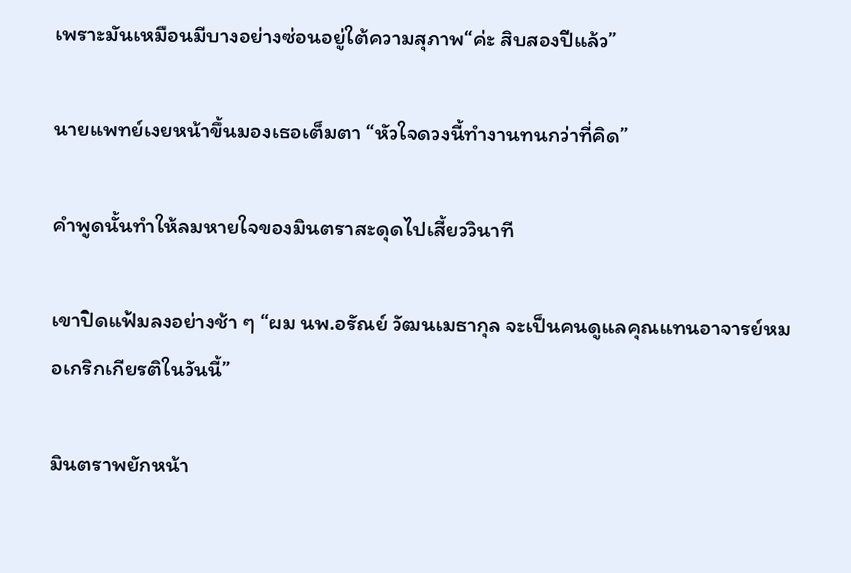เพราะมันเหมือนมีบางอย่างซ่อนอยู่ใต้ความสุภาพ“ค่ะ สิบสองปีแล้ว”

นายแพทย์เงยหน้าขึ้นมองเธอเต็มตา “หัวใจดวงนี้ทำงานทนกว่าที่คิด”

คำพูดนั้นทำให้ลมหายใจของมินตราสะดุดไปเสี้ยววินาที

เขาปิดแฟ้มลงอย่างช้า ๆ “ผม นพ.อรัณย์ วัฒนเมธากุล จะเป็นคนดูแลคุณแทนอาจารย์หมอเกริกเกียรติในวันนี้”

มินตราพยักหน้า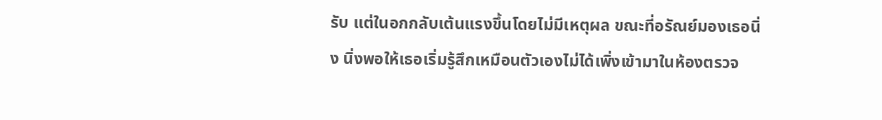รับ แต่ในอกกลับเต้นแรงขึ้นโดยไม่มีเหตุผล ขณะที่อรัณย์มองเธอนิ่ง นิ่งพอให้เธอเริ่มรู้สึกเหมือนตัวเองไม่ได้เพิ่งเข้ามาในห้องตรวจ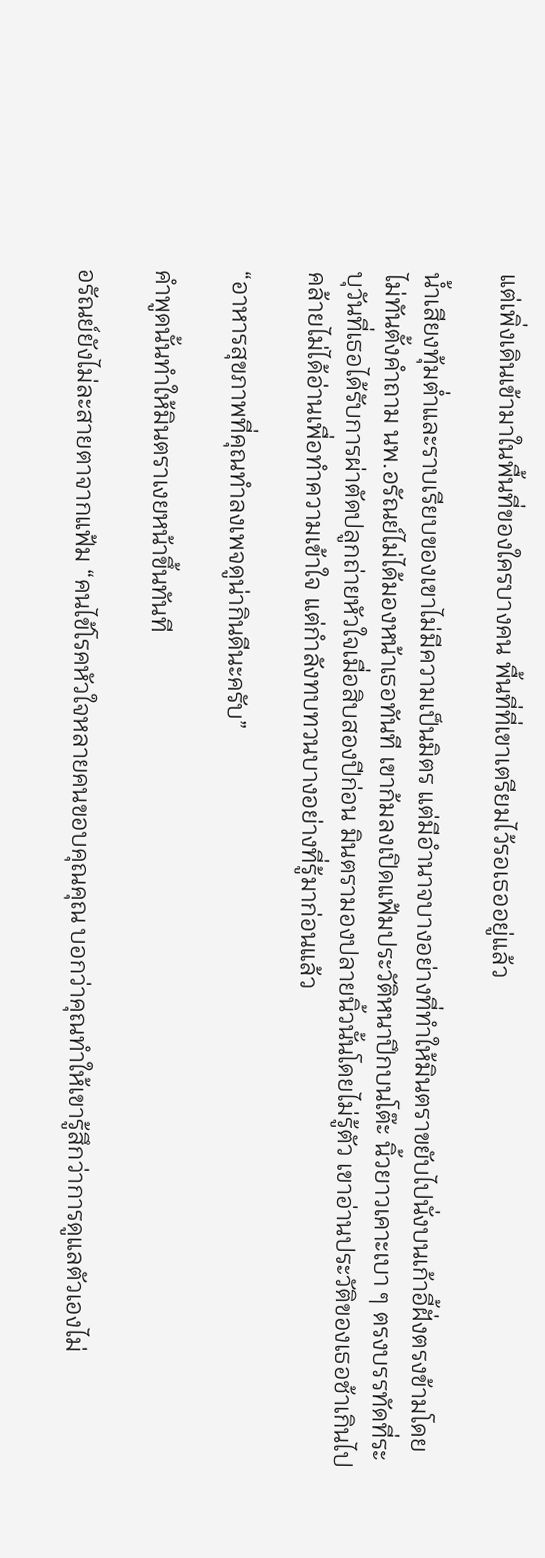แต่เพิ่งเดินเข้ามาในพื้นที่ของใครบางคน พื้นที่ที่เขาเตรียมไว้รอเธออยู่แล้ว

น้ำเสียงทุ้มต่ำและราบเรียบของเขาไม่มีความเป็นมิตร แต่มีอำนาจบางอย่างที่ทำให้มินตราขยับไปนั่งบนเก้าอี้ฝั่งตรงข้ามโดยไม่ทันตั้งคำถาม นพ.อรัณย์ไม่ได้มองหน้าเธอทันที เขาก้มลงเปิดแฟ้มประวัติหนาปึกบนโต๊ะ นิ้วยาวเคาะเบา ๆ ตรงบรรทัดที่ระบุวันที่เธอได้รับการผ่าตัดปลูกถ่ายหัวใจเมื่อสิบสองปีก่อน มินตรามองปลายนิ้วนั้นโดยไม่รู้ตัว เขาอ่านประวัติของเธอช้าเกินไป คล้ายไม่ได้อ่านเพื่อทำความเข้าใจ แต่กำลังทบทวนบางอย่างที่รู้มาก่อนแล้ว

“อาหารสุขภาพที่คุณทำลงเพจดูน่ากินดีนะครับ”

คำพูดนั้นทำให้มินตราเงยหน้าขึ้นทันที

อรัณย์ยังไม่ละสายตาจากแฟ้ม “คนไข้โรคหัวใจหลายคนขอบคุณคุณ บอกว่าคุณทำให้เขารู้สึกว่าการดูแลตัวเองไม่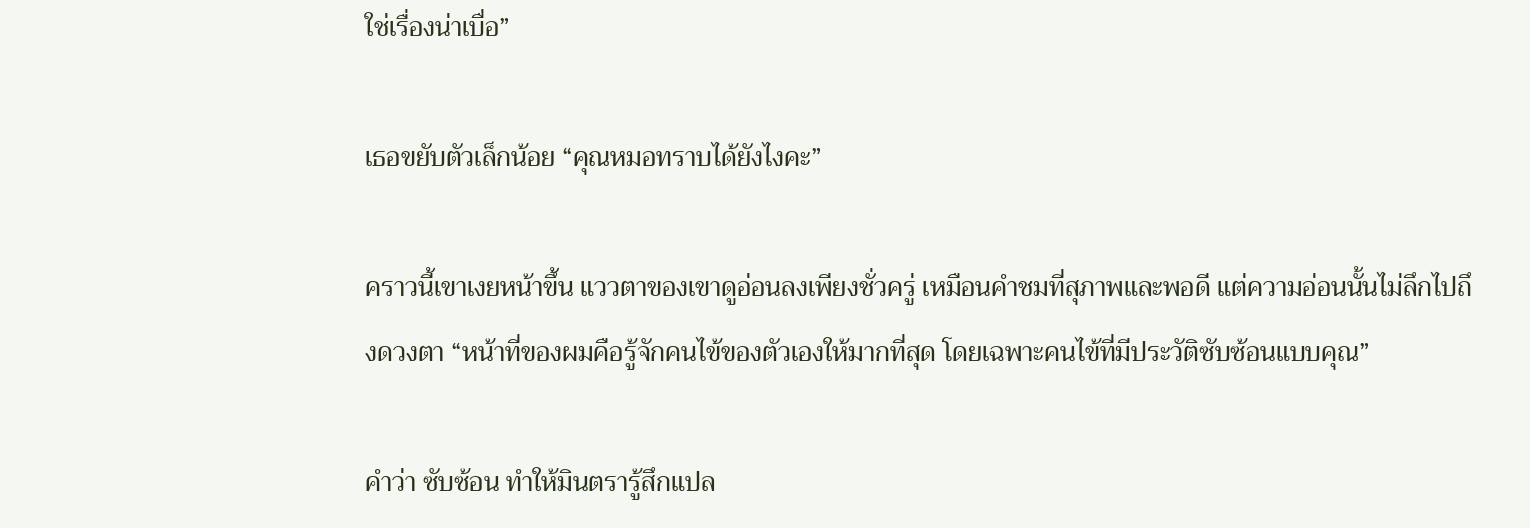ใช่เรื่องน่าเบื่อ”

เธอขยับตัวเล็กน้อย “คุณหมอทราบได้ยังไงคะ”

คราวนี้เขาเงยหน้าขึ้น แววตาของเขาดูอ่อนลงเพียงชั่วครู่ เหมือนคำชมที่สุภาพและพอดี แต่ความอ่อนนั้นไม่ลึกไปถึงดวงตา “หน้าที่ของผมคือรู้จักคนไข้ของตัวเองให้มากที่สุด โดยเฉพาะคนไข้ที่มีประวัติซับซ้อนแบบคุณ”

คำว่า ซับซ้อน ทำให้มินตรารู้สึกแปล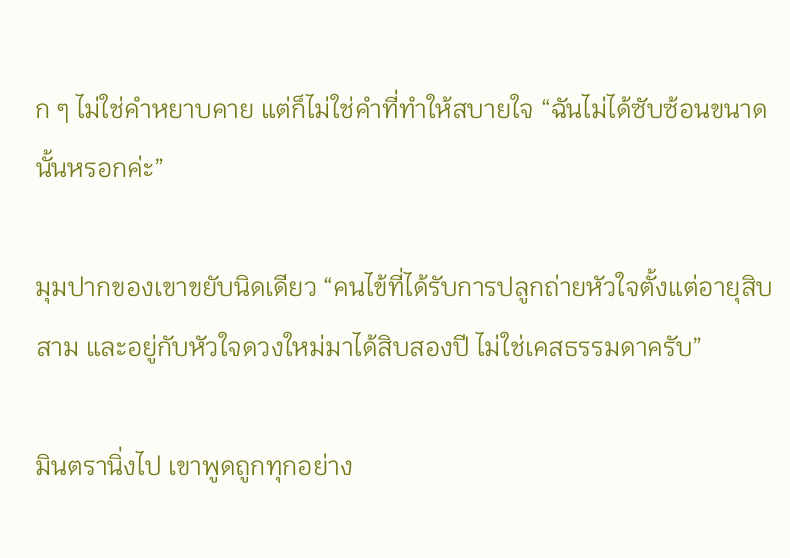ก ๆ ไม่ใช่คำหยาบคาย แต่ก็ไม่ใช่คำที่ทำให้สบายใจ “ฉันไม่ได้ซับซ้อนขนาดนั้นหรอกค่ะ”

มุมปากของเขาขยับนิดเดียว “คนไข้ที่ได้รับการปลูกถ่ายหัวใจตั้งแต่อายุสิบสาม และอยู่กับหัวใจดวงใหม่มาได้สิบสองปี ไม่ใช่เคสธรรมดาครับ”

มินตรานิ่งไป เขาพูดถูกทุกอย่าง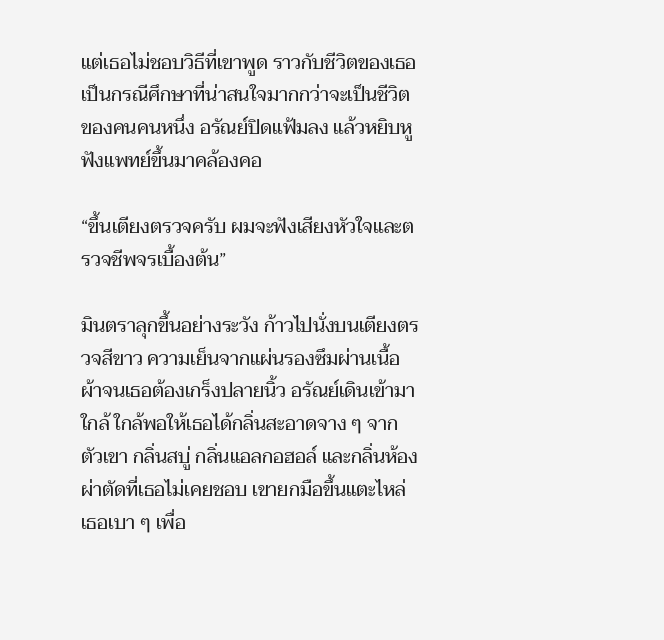แต่เธอไม่ชอบวิธีที่เขาพูด ราวกับชีวิตของเธอเป็นกรณีศึกษาที่น่าสนใจมากกว่าจะเป็นชีวิตของคนคนหนึ่ง อรัณย์ปิดแฟ้มลง แล้วหยิบหูฟังแพทย์ขึ้นมาคล้องคอ

“ขึ้นเตียงตรวจครับ ผมจะฟังเสียงหัวใจและตรวจชีพจรเบื้องต้น”

มินตราลุกขึ้นอย่างระวัง ก้าวไปนั่งบนเตียงตรวจสีขาว ความเย็นจากแผ่นรองซึมผ่านเนื้อผ้าจนเธอต้องเกร็งปลายนิ้ว อรัณย์เดินเข้ามาใกล้ ใกล้พอให้เธอได้กลิ่นสะอาดจาง ๆ จากตัวเขา กลิ่นสบู่ กลิ่นแอลกอฮอล์ และกลิ่นห้องผ่าตัดที่เธอไม่เคยชอบ เขายกมือขึ้นแตะไหล่เธอเบา ๆ เพื่อ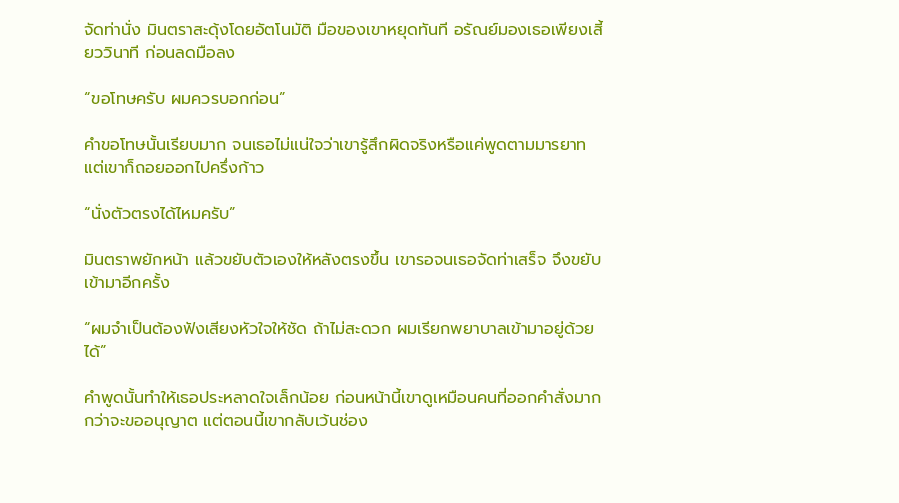จัดท่านั่ง มินตราสะดุ้งโดยอัตโนมัติ มือของเขาหยุดทันที อรัณย์มองเธอเพียงเสี้ยววินาที ก่อนลดมือลง

“ขอโทษครับ ผมควรบอกก่อน”

คำขอโทษนั้นเรียบมาก จนเธอไม่แน่ใจว่าเขารู้สึกผิดจริงหรือแค่พูดตามมารยาท แต่เขาก็ถอยออกไปครึ่งก้าว

“นั่งตัวตรงได้ไหมครับ”

มินตราพยักหน้า แล้วขยับตัวเองให้หลังตรงขึ้น เขารอจนเธอจัดท่าเสร็จ จึงขยับเข้ามาอีกครั้ง

“ผมจำเป็นต้องฟังเสียงหัวใจให้ชัด ถ้าไม่สะดวก ผมเรียกพยาบาลเข้ามาอยู่ด้วยได้”

คำพูดนั้นทำให้เธอประหลาดใจเล็กน้อย ก่อนหน้านี้เขาดูเหมือนคนที่ออกคำสั่งมากกว่าจะขออนุญาต แต่ตอนนี้เขากลับเว้นช่อง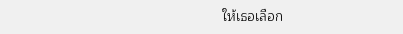ให้เธอเลือก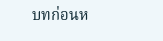บทก่อนห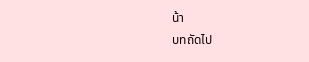น้า
บทถัดไป